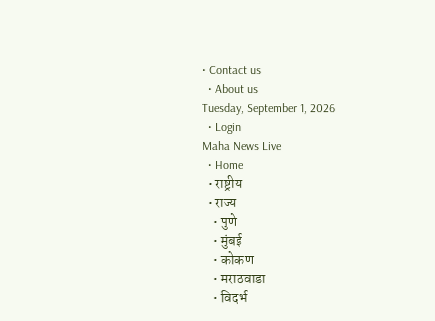• Contact us
  • About us
Tuesday, September 1, 2026
  • Login
Maha News Live
  • Home
  • राष्ट्रीय
  • राज्य
    • पुणे
    • मुंबई
    • कोकण
    • मराठवाडा
    • विदर्भ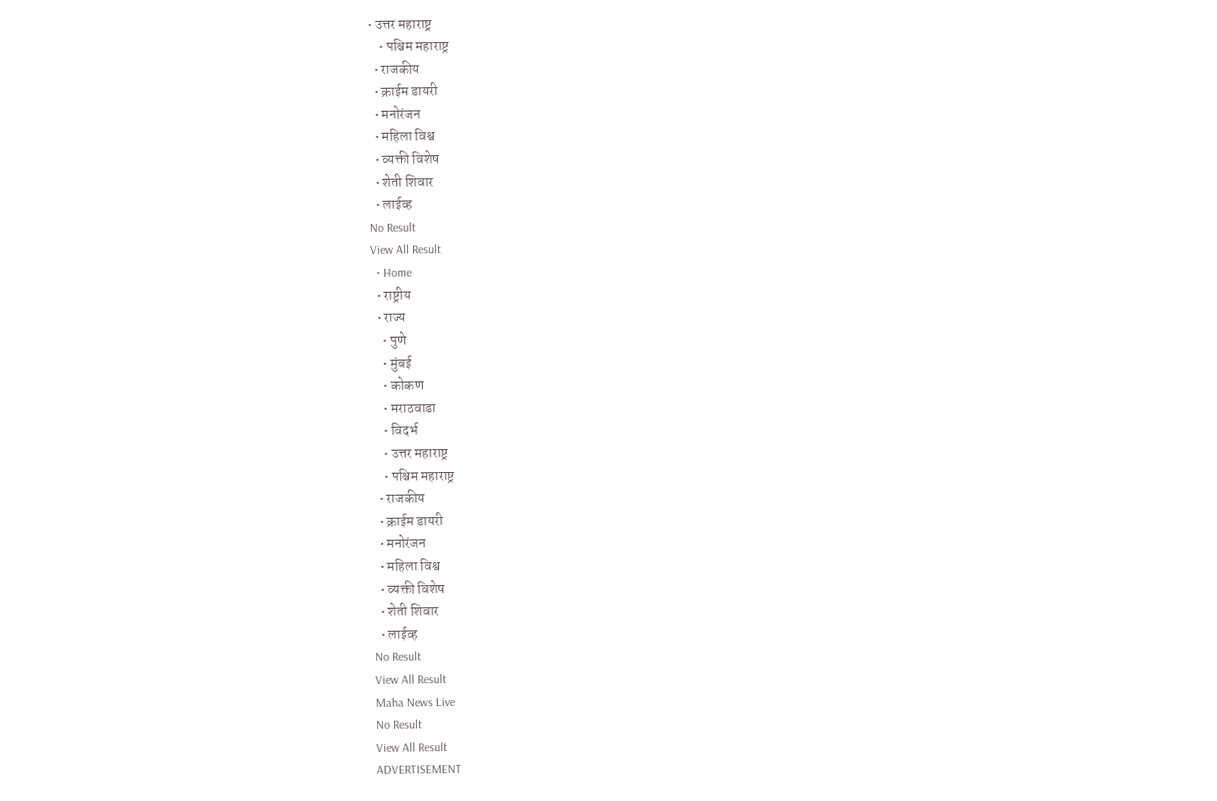• उत्तर महाराष्ट्र
    • पश्चिम महाराष्ट्र
  • राजकीय
  • क्राईम डायरी
  • मनोरंजन
  • महिला विश्व
  • व्यक्ती विशेष
  • शेती शिवार
  • लाईव्ह
No Result
View All Result
  • Home
  • राष्ट्रीय
  • राज्य
    • पुणे
    • मुंबई
    • कोकण
    • मराठवाडा
    • विदर्भ
    • उत्तर महाराष्ट्र
    • पश्चिम महाराष्ट्र
  • राजकीय
  • क्राईम डायरी
  • मनोरंजन
  • महिला विश्व
  • व्यक्ती विशेष
  • शेती शिवार
  • लाईव्ह
No Result
View All Result
Maha News Live
No Result
View All Result
ADVERTISEMENT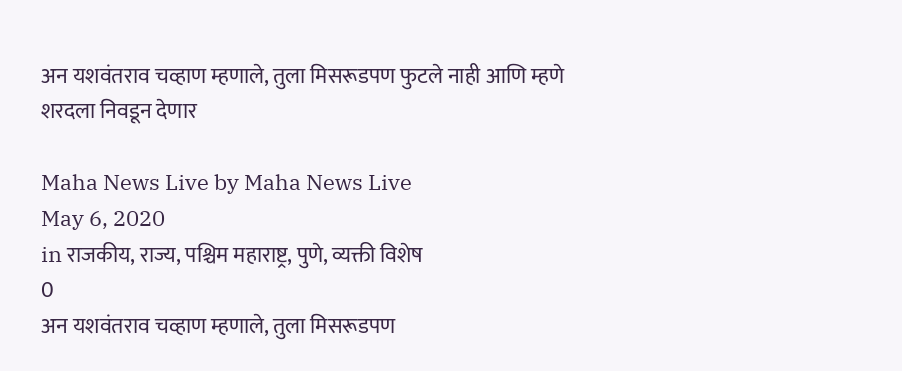अन यशवंतराव चव्हाण म्हणाले, तुला मिसरूडपण फुटले नाही आणि म्हणे शरदला निवडून देणार

Maha News Live by Maha News Live
May 6, 2020
in राजकीय, राज्य, पश्चिम महाराष्ट्र, पुणे, व्यक्ती विशेष
0
अन यशवंतराव चव्हाण म्हणाले, तुला मिसरूडपण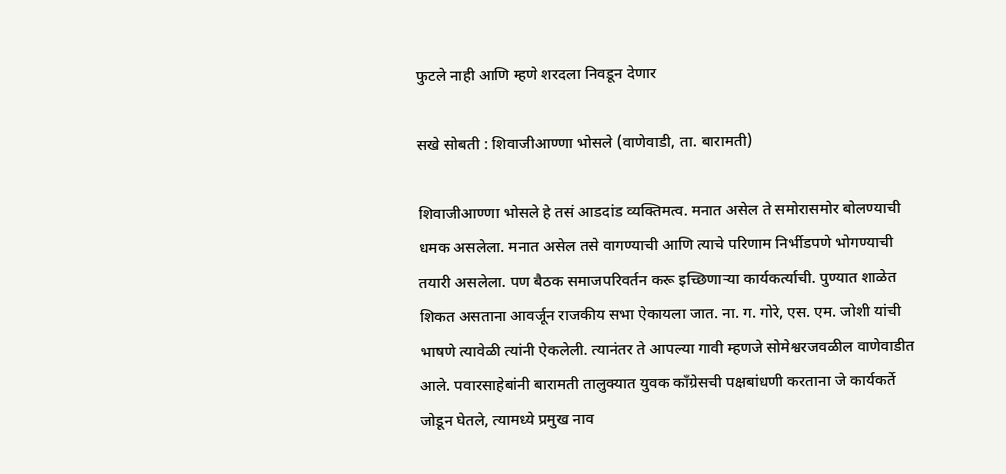फुटले नाही आणि म्हणे शरदला निवडून देणार

सखे सोबती : शिवाजीआण्णा भोसले (वाणेवाडी, ता. बारामती)

शिवाजीआण्णा भोसले हे तसं आडदांड व्यक्तिमत्व. मनात असेल ते समोरासमोर बोलण्याची धमक असलेला. मनात असेल तसे वागण्याची आणि त्याचे परिणाम निर्भीडपणे भोगण्याची तयारी असलेला. पण बैठक समाजपरिवर्तन करू इच्छिणार्‍या कार्यकर्त्याची. पुण्यात शाळेत शिकत असताना आवर्जून राजकीय सभा ऐकायला जात. ना. ग. गोरे, एस. एम. जोशी यांची भाषणे त्यावेळी त्यांनी ऐकलेली. त्यानंतर ते आपल्या गावी म्हणजे सोमेश्वरजवळील वाणेवाडीत आले. पवारसाहेबांनी बारामती तालुक्यात युवक काँग्रेसची पक्षबांधणी करताना जे कार्यकर्ते जोडून घेतले, त्यामध्ये प्रमुख नाव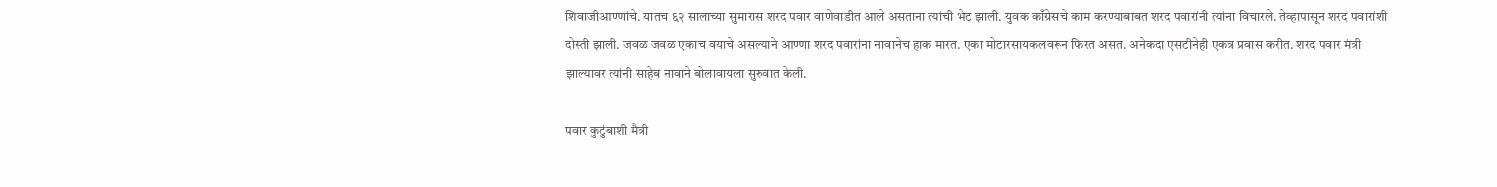शिवाजीआण्णांचे. यातच ६२ सालाच्या सुमारास शरद पवार वाणेवाडीत आले असताना त्यांची भेट झाली. युवक काँग्रेसचे काम करण्याबाबत शरद पवारांनी त्यांना विचारले. तेव्हापासून शरद पवारांशी दोस्ती झाली. जवळ जवळ एकाच वयाचे असल्याने आण्णा शरद पवारांना नावानेच हाक मारत. एका मोटारसायकलवरून फिरत असत. अनेकदा एसटीनेही एकत्र प्रवास करीत. शरद पवार मंत्री झाल्यावर त्यांनी साहेब नावाने बोलावायला सुरुवात केली.

पवार कुटुंबाशी मैत्री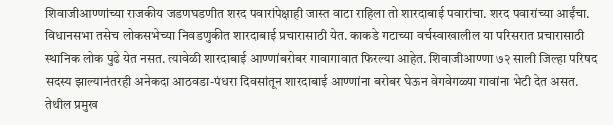शिवाजीआण्णांच्या राजकीय जडणघडणीत शरद पवारांपेक्षाही जास्त वाटा राहिला तो शारदाबाई पवारांचा. शरद पवारांच्या आईंचा. विधानसभा तसेच लोकसभेच्या निवडणुकीत शारदाबाई प्रचारासाठी येत. काकडे गटाच्या वर्चस्वाखालील या परिसरात प्रचारासाठी स्थानिक लोक पुढे येत नसत. त्यावेळी शारदाबाई आण्णांबरोबर गावागावात फिरल्या आहेत. शिवाजीआण्णा ७२ साली जिल्हा परिषद सदस्य झाल्यानंतरही अनेकदा आठवडा-पंधरा दिवसांतून शारदाबाई आण्णांना बरोबर घेऊन वेगवेगळ्या गावांना भेटी देत असत. तेथील प्रमुख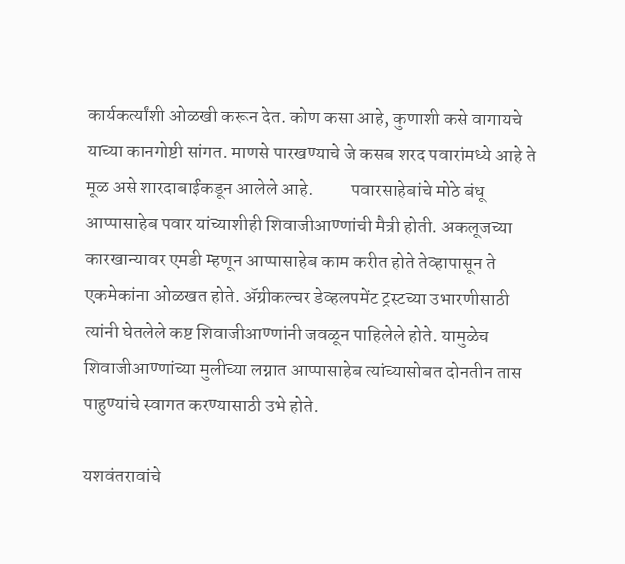कार्यकर्त्यांशी ओळखी करून देत. कोण कसा आहे, कुणाशी कसे वागायचे याच्या कानगोष्टी सांगत. माणसे पारखण्याचे जे कसब शरद पवारांमध्ये आहे ते मूळ असे शारदाबाईंकडून आलेले आहे.          पवारसाहेबांचे मोठे बंधू आप्पासाहेब पवार यांच्याशीही शिवाजीआण्णांची मैत्री होती. अकलूजच्या कारखान्यावर एमडी म्हणून आप्पासाहेब काम करीत होते तेव्हापासून ते एकमेकांना ओळखत होते. अ‍ॅग्रीकल्चर डेव्हलपमेंट ट्रस्टच्या उभारणीसाठी त्यांनी घेतलेले कष्ट शिवाजीआण्णांनी जवळून पाहिलेले होते. यामुळेच शिवाजीआण्णांच्या मुलीच्या लग्नात आप्पासाहेब त्यांच्यासोबत दोनतीन तास पाहुण्यांचे स्वागत करण्यासाठी उभे होते.

यशवंतरावांचे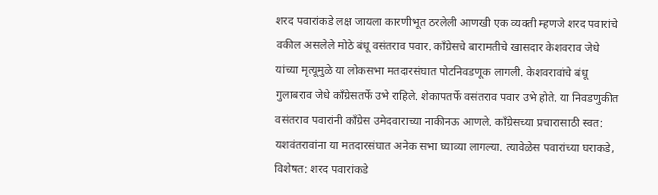शरद पवारांकडे लक्ष जायला कारणीभूत ठरलेली आणखी एक व्यक्ती म्हणजे शरद पवारांचे वकील असलेले मोठे बंधू वसंतराव पवार. काँग्रेसचे बारामतीचे खासदार केशवराव जेधे यांच्या मृत्यूमुळे या लोकसभा मतदारसंघात पोटनिवडणूक लागली. केशवरावांचे बंधू गुलाबराव जेधे काँग्रेसतर्फे उभे राहिले. शेकापतर्फे वसंतराव पवार उभे होते. या निवडणुकीत वसंतराव पवारांनी काँग्रेस उमेदवाराच्या नाकीनऊ आणले. काँग्रेसच्या प्रचारासाठी स्वत: यशवंतरावांना या मतदारसंघात अनेक सभा घ्याव्या लागल्या. त्यावेळेस पवारांच्या घराकडे, विशेषत: शरद पवारांकडे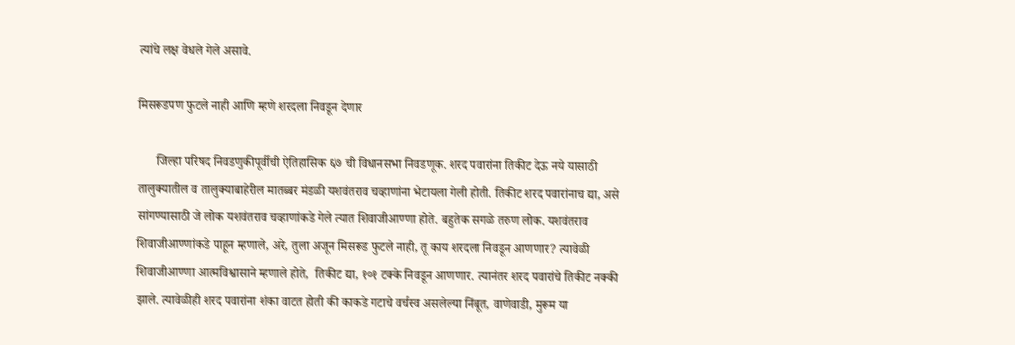त्यांचे लक्ष वेधले गेले असावे.

मिसरूडपण फुटले नाही आणि म्हणे शरदला निवडून देणार

      जिल्हा परिषद निवडणुकीपूर्वीची ऐतिहासिक ६७ ची विधानसभा निवडणूक. शरद पवारांना तिकीट देऊ नये यासाठी तालुक्यातील व तालुक्याबाहेरील मातब्बर मंडळी यशवंतराव चव्हाणांना भेटायला गेली होती. तिकीट शरद पवारांनाच द्या, असे सांगण्यासाठी जे लोक यशवंतराव चव्हाणांकडे गेले त्यात शिवाजीआण्णा होते. बहुतेक सगळे तरुण लोक. यशवंतराव शिवाजीआण्णांकडे पाहून म्हणाले, अरे, तुला अजून मिसरूड फुटले नाही, तू काय शरदला निवडून आणणार? त्यावेळी शिवाजीआण्णा आत्मविश्वासाने म्हणाले होते,  तिकीट द्या, १०१ टक्के निवडून आणणार. त्यानंतर शरद पवारांचे तिकीट नक्की झाले. त्यावेळीही शरद पवारांना शंका वाटत होती की काकडे गटाचे वर्चस्व असलेल्या निंबूत, वाणेवाडी, मुरूम या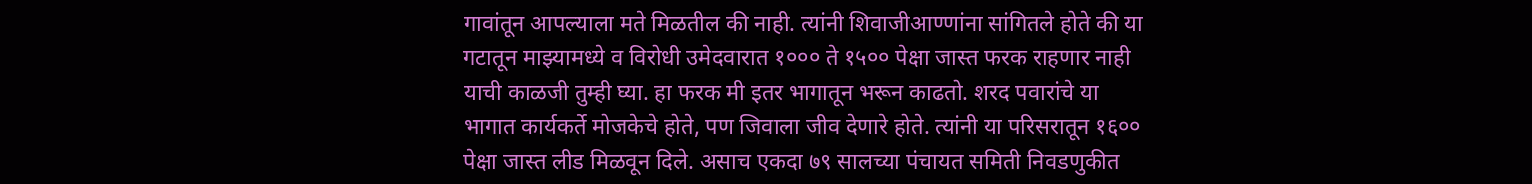गावांतून आपल्याला मते मिळतील की नाही. त्यांनी शिवाजीआण्णांना सांगितले होते की या गटातून माझ्यामध्ये व विरोधी उमेदवारात १००० ते १५०० पेक्षा जास्त फरक राहणार नाही याची काळजी तुम्ही घ्या. हा फरक मी इतर भागातून भरून काढतो. शरद पवारांचे या भागात कार्यकर्ते मोजकेचे होते, पण जिवाला जीव देणारे होते. त्यांनी या परिसरातून १६०० पेक्षा जास्त लीड मिळवून दिले. असाच एकदा ७९ सालच्या पंचायत समिती निवडणुकीत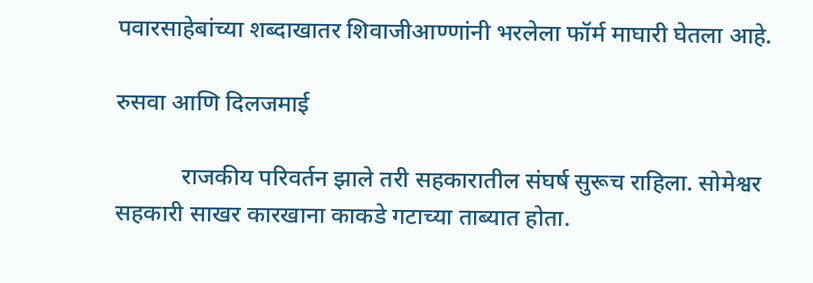पवारसाहेबांच्या शब्दाखातर शिवाजीआण्णांनी भरलेला फॉर्म माघारी घेतला आहे.

रुसवा आणि दिलजमाई

           राजकीय परिवर्तन झाले तरी सहकारातील संघर्ष सुरूच राहिला. सोमेश्वर सहकारी साखर कारखाना काकडे गटाच्या ताब्यात होता.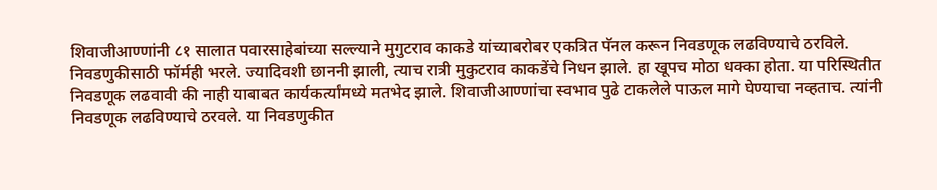शिवाजीआण्णांनी ८१ सालात पवारसाहेबांच्या सल्ल्याने मुगुटराव काकडे यांच्याबरोबर एकत्रित पॅनल करून निवडणूक लढविण्याचे ठरविले. निवडणुकीसाठी फॉर्मही भरले. ज्यादिवशी छाननी झाली, त्याच रात्री मुकुटराव काकडेंचे निधन झाले. हा खूपच मोठा धक्का होता. या परिस्थितीत निवडणूक लढवावी की नाही याबाबत कार्यकर्त्यांमध्ये मतभेद झाले. शिवाजीआण्णांचा स्वभाव पुढे टाकलेले पाऊल मागे घेण्याचा नव्हताच. त्यांनी निवडणूक लढविण्याचे ठरवले. या निवडणुकीत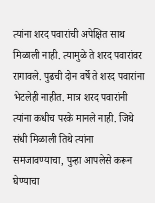त्यांना शरद पवारांची अपेक्षित साथ मिळाली नाही. त्यामुळे ते शरद पवारांवर रागावले. पुढची दोन वर्षे ते शरद पवारांना भेटलेही नाहीत. मात्र शरद पवारांनी त्यांना कधीच परके मानले नाही. जिथे संधी मिळाली तिथे त्यांना समजावण्याचा, पुन्हा आपलेसे करून घेण्याचा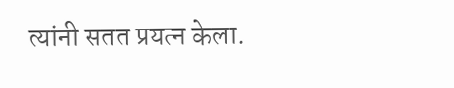त्यांनी सतत प्रयत्न केला.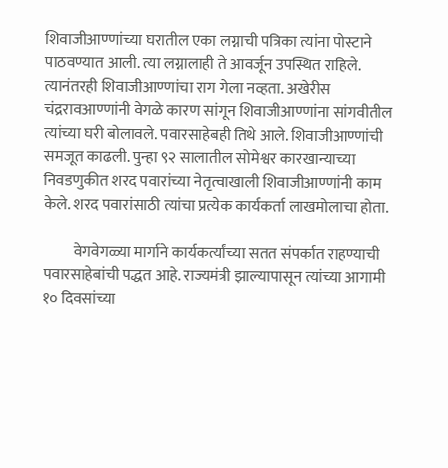शिवाजीआण्णांच्या घरातील एका लग्नाची पत्रिका त्यांना पोस्टाने पाठवण्यात आली. त्या लग्नालाही ते आवर्जून उपस्थित राहिले. त्यानंतरही शिवाजीआण्णांचा राग गेला नव्हता. अखेरीस चंद्ररावआण्णांनी वेगळे कारण सांगून शिवाजीआण्णांना सांगवीतील त्यांच्या घरी बोलावले. पवारसाहेबही तिथे आले. शिवाजीआण्णांची समजूत काढली. पुन्हा ९२ सालातील सोमेश्वर कारखान्याच्या निवडणुकीत शरद पवारांच्या नेतृत्वाखाली शिवाजीआण्णांनी काम केले. शरद पवारांसाठी त्यांचा प्रत्येक कार्यकर्ता लाखमोलाचा होता.

          वेगवेगळ्या मार्गाने कार्यकर्त्यांच्या सतत संपर्कात राहण्याची पवारसाहेबांची पद्धत आहे. राज्यमंत्री झाल्यापासून त्यांच्या आगामी १० दिवसांच्या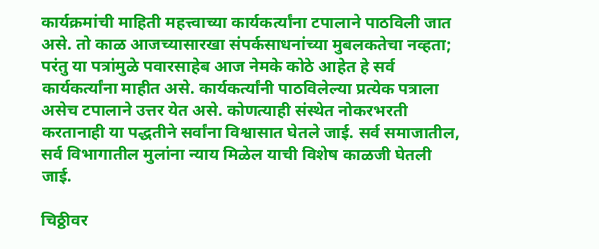कार्यक्रमांची माहिती महत्त्वाच्या कार्यकर्त्यांना टपालाने पाठविली जात असे. तो काळ आजच्यासारखा संपर्कसाधनांच्या मुबलकतेचा नव्हता; परंतु या पत्रांमुळे पवारसाहेब आज नेमके कोठे आहेत हे सर्व कार्यकर्त्यांना माहीत असे. कार्यकर्त्यांनी पाठविलेल्या प्रत्येक पत्राला असेच टपालाने उत्तर येत असे. कोणत्याही संस्थेत नोकरभरती करतानाही या पद्धतीने सर्वांना विश्वासात घेतले जाई. सर्व समाजातील, सर्व विभागातील मुलांना न्याय मिळेल याची विशेष काळजी घेतली जाई.

चिठ्ठीवर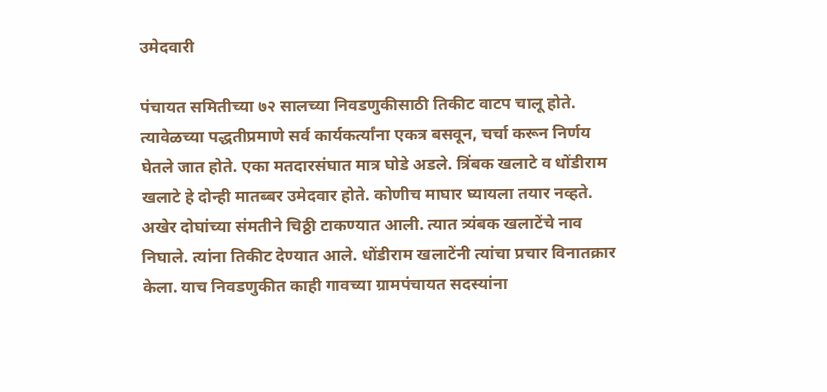उमेदवारी

पंचायत समितीच्या ७२ सालच्या निवडणुकीसाठी तिकीट वाटप चालू होते. त्यावेळच्या पद्धतीप्रमाणे सर्व कार्यकर्त्यांना एकत्र बसवून, चर्चा करून निर्णय घेतले जात होते. एका मतदारसंघात मात्र घोडे अडले. त्रिंबक खलाटे व धोंडीराम खलाटे हे दोन्ही मातब्बर उमेदवार होते. कोणीच माघार घ्यायला तयार नव्हते. अखेर दोघांच्या संमतीने चिठ्ठी टाकण्यात आली. त्यात त्र्यंबक खलाटेंचे नाव निघाले. त्यांना तिकीट देण्यात आले. धोंडीराम खलाटेंनी त्यांचा प्रचार विनातक्रार केला. याच निवडणुकीत काही गावच्या ग्रामपंचायत सदस्यांना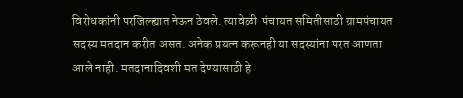विरोधकांनी परजिल्ह्यात नेऊन ठेवले. त्यावेळी  पंचायत समितीसाठी ग्रामपंचायत सदस्य मतदान करीत असत. अनेक प्रयत्न करूनही या सदस्यांना परत आणता आले नाही. मतदानादिवशी मत देण्यासाठी हे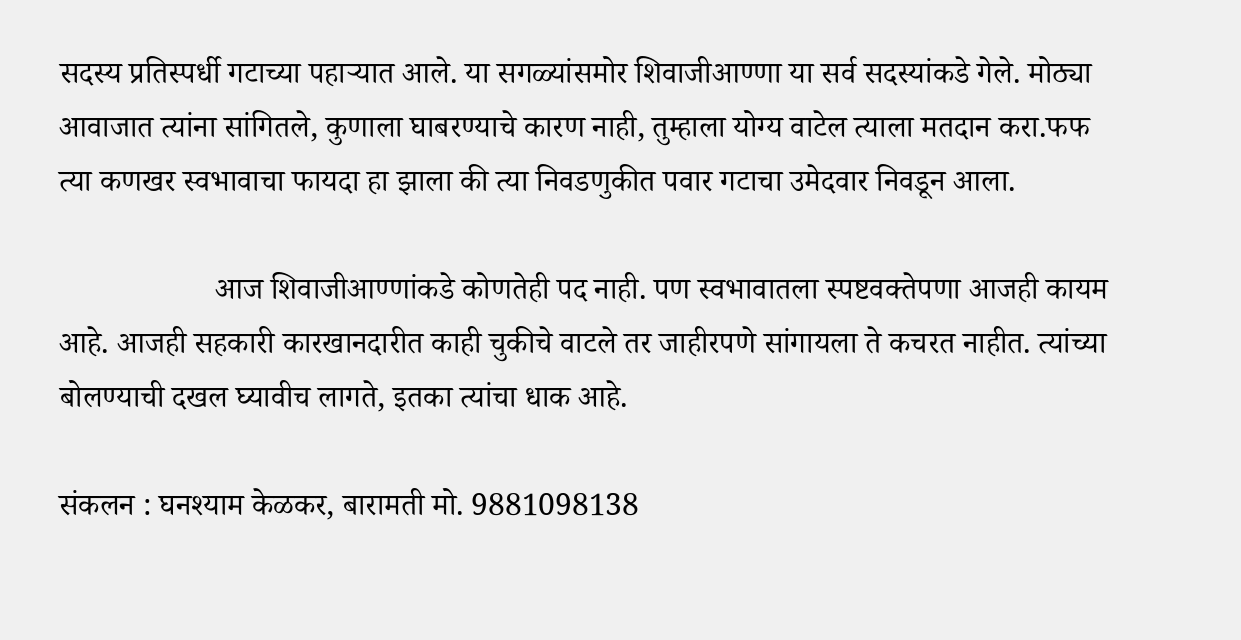सदस्य प्रतिस्पर्धी गटाच्या पहार्‍यात आले. या सगळ्यांसमोर शिवाजीआण्णा या सर्व सदस्यांकडे गेले. मोठ्या आवाजात त्यांना सांगितले, कुणाला घाबरण्याचे कारण नाही, तुम्हाला योग्य वाटेल त्याला मतदान करा.फफ त्या कणखर स्वभावाचा फायदा हा झाला की त्या निवडणुकीत पवार गटाचा उमेदवार निवडून आला.

                    आज शिवाजीआण्णांकडे कोणतेही पद नाही. पण स्वभावातला स्पष्टवक्तेपणा आजही कायम आहे. आजही सहकारी कारखानदारीत काही चुकीचे वाटले तर जाहीरपणे सांगायला ते कचरत नाहीत. त्यांच्या बोलण्याची दखल घ्यावीच लागते, इतका त्यांचा धाक आहे.

संकलन : घनश्याम केळकर, बारामती मो. 9881098138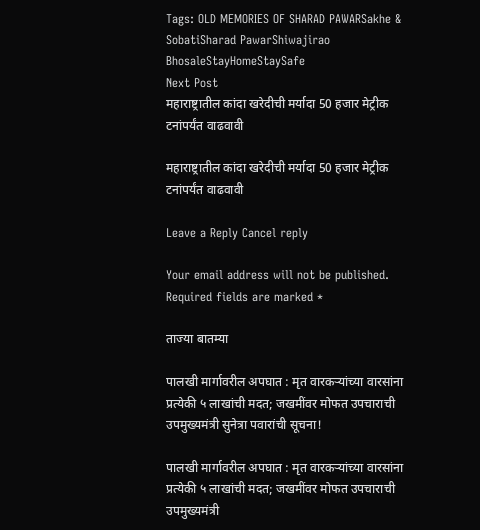Tags: OLD MEMORIES OF SHARAD PAWARSakhe & SobatiSharad PawarShiwajirao BhosaleStayHomeStaySafe
Next Post
महाराष्ट्रातील कांदा खरेदीची मर्यादा 50 हजार मेट्रीक टनांपर्यंत वाढवावी

महाराष्ट्रातील कांदा खरेदीची मर्यादा 50 हजार मेट्रीक टनांपर्यंत वाढवावी

Leave a Reply Cancel reply

Your email address will not be published. Required fields are marked *

ताज्या बातम्या

पालखी मार्गावरील अपघात : मृत वारकऱ्यांच्या वारसांना प्रत्येकी ५ लाखांची मदत; जखमींवर मोफत उपचाराची उपमुख्यमंत्री सुनेत्रा पवारांची सूचना!

पालखी मार्गावरील अपघात : मृत वारकऱ्यांच्या वारसांना प्रत्येकी ५ लाखांची मदत; जखमींवर मोफत उपचाराची उपमुख्यमंत्री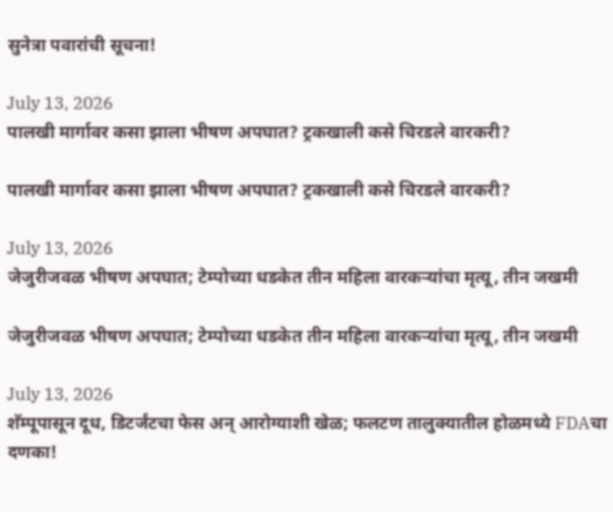सुनेत्रा पवारांची सूचना!

July 13, 2026
पालखी मार्गावर कसा झाला भीषण अपघात? ट्रकखाली कसे चिरडले वारकरी?

पालखी मार्गावर कसा झाला भीषण अपघात? ट्रकखाली कसे चिरडले वारकरी?

July 13, 2026
जेजुरीजवळ भीषण अपघात; टेम्पोच्या धडकेत तीन महिला वारकऱ्यांचा मृत्यू, तीन जखमी

जेजुरीजवळ भीषण अपघात; टेम्पोच्या धडकेत तीन महिला वारकऱ्यांचा मृत्यू, तीन जखमी

July 13, 2026
शॅम्पूपासून दूध, डिटर्जंटचा फेस अन् आरोग्याशी खेळ; फलटण तालुक्यातील होळमध्ये FDAचा दणका!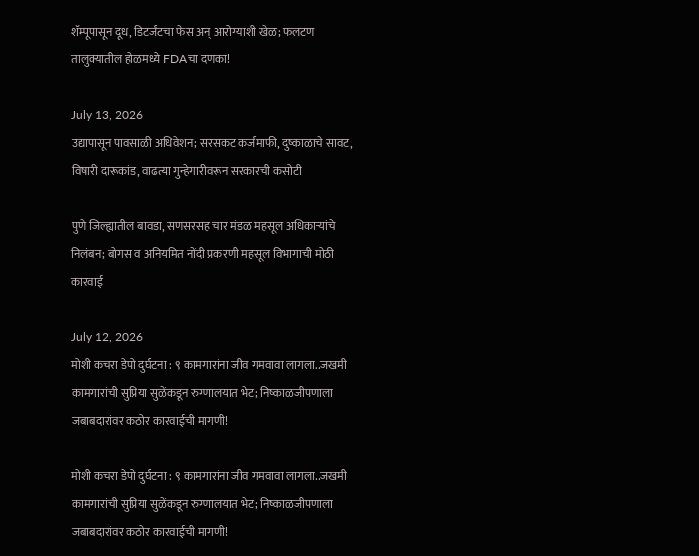शॅम्पूपासून दूध, डिटर्जंटचा फेस अन् आरोग्याशी खेळ; फलटण तालुक्यातील होळमध्ये FDAचा दणका!

July 13, 2026
उद्यापासून पावसाळी अधिवेशन; सरसकट कर्जमाफी, दुष्काळाचे सावट, विषारी दारूकांड, वाढत्या गुन्हेगारीवरून सरकारची कसोटी

पुणे जिल्ह्यातील बावडा, सणसरसह चार मंडळ महसूल अधिकाऱ्यांचे निलंबन; बोगस व अनियमित नोंदी प्रकरणी महसूल विभागाची मोठी कारवाई

July 12, 2026
मोशी कचरा डेपो दुर्घटना : ९ कामगारांना जीव गमवावा लागला..जखमी कामगारांची सुप्रिया सुळेंकडून रुग्णालयात भेट; निष्काळजीपणाला जबाबदारांवर कठोर कारवाईची मागणी!

मोशी कचरा डेपो दुर्घटना : ९ कामगारांना जीव गमवावा लागला..जखमी कामगारांची सुप्रिया सुळेंकडून रुग्णालयात भेट; निष्काळजीपणाला जबाबदारांवर कठोर कारवाईची मागणी!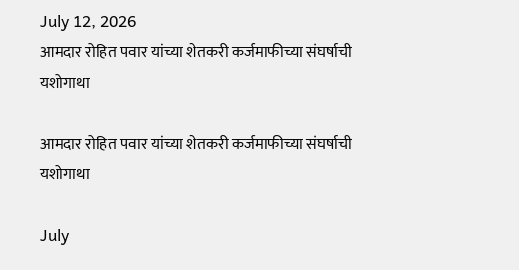July 12, 2026
आमदार रोहित पवार यांच्या शेतकरी कर्जमाफीच्या संघर्षाची यशोगाथा

आमदार रोहित पवार यांच्या शेतकरी कर्जमाफीच्या संघर्षाची यशोगाथा

July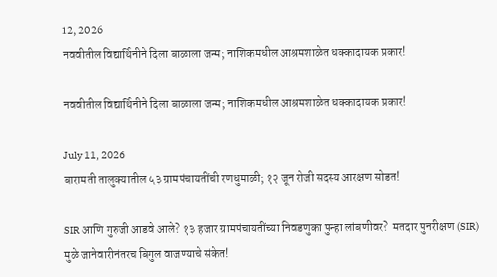12, 2026
नववीतील विद्यार्थिनीने दिला बाळाला जन्म; नाशिकमधील आश्रमशाळेत धक्कादायक प्रकार!

नववीतील विद्यार्थिनीने दिला बाळाला जन्म; नाशिकमधील आश्रमशाळेत धक्कादायक प्रकार!

July 11, 2026
बारामती तालुक्यातील ५३ ग्रामपंचायतींची रणधुमाळी; १२ जून रोजी सदस्य आरक्षण सोडत!

SIR आणि गुरुजी आडवे आले? १३ हजार ग्रामपंचायतींच्या निवडणुका पुन्हा लांबणीवर?  मतदार पुनरीक्षण (SIR) मुळे जानेवारीनंतरच बिगुल वाजण्याचे संकेत!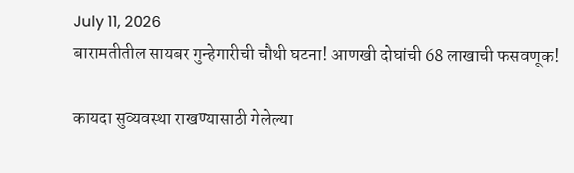July 11, 2026
बारामतीतील सायबर गुन्हेगारीची चौथी घटना! आणखी दोघांची 68 लाखाची फसवणूक!

कायदा सुव्यवस्था राखण्यासाठी गेलेल्या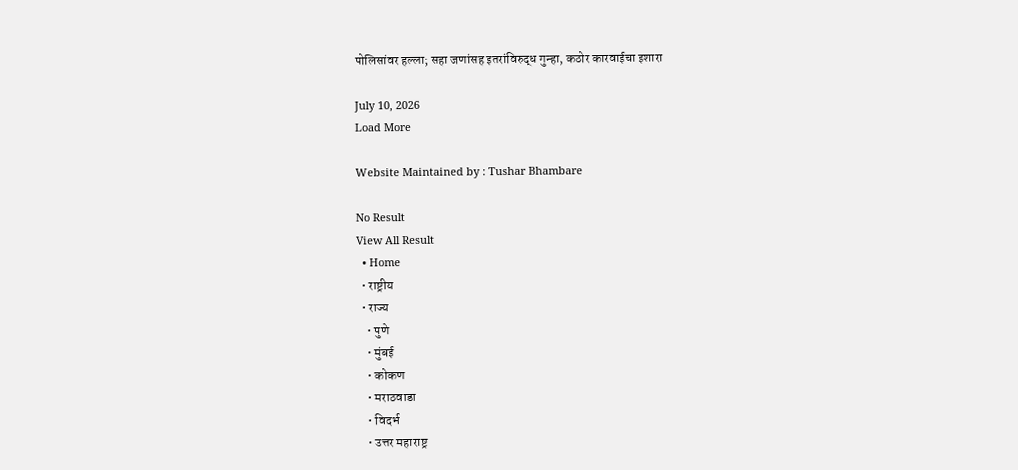पोलिसांवर हल्ला; सहा जणांसह इतरांविरुद्ध गुन्हा, कठोर कारवाईचा इशारा

July 10, 2026
Load More

Website Maintained by : Tushar Bhambare

No Result
View All Result
  • Home
  • राष्ट्रीय
  • राज्य
    • पुणे
    • मुंबई
    • कोकण
    • मराठवाडा
    • विदर्भ
    • उत्तर महाराष्ट्र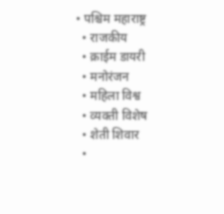• पश्चिम महाराष्ट्र
  • राजकीय
  • क्राईम डायरी
  • मनोरंजन
  • महिला विश्व
  • व्यक्ती विशेष
  • शेती शिवार
  •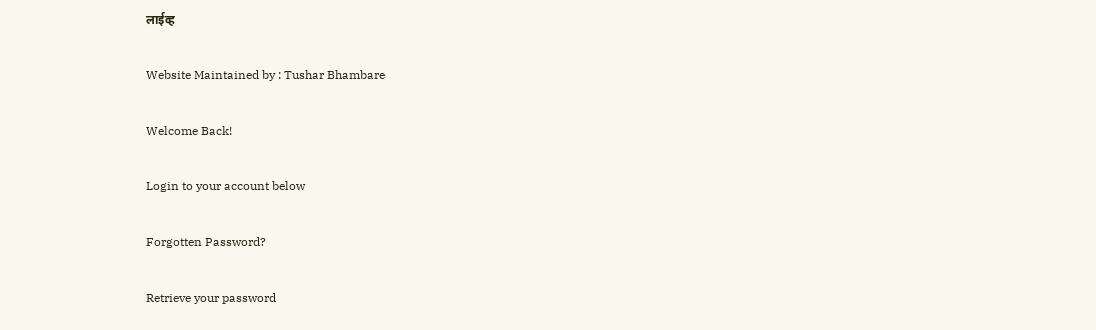लाईव्ह

Website Maintained by : Tushar Bhambare

Welcome Back!

Login to your account below

Forgotten Password?

Retrieve your password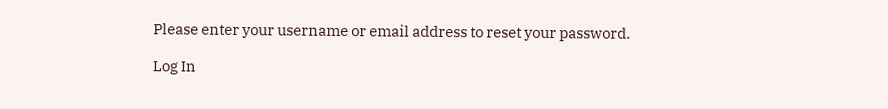Please enter your username or email address to reset your password.

Log In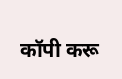कॉपी करू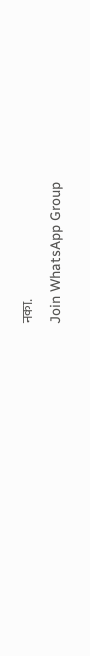नका.
Join WhatsApp Group